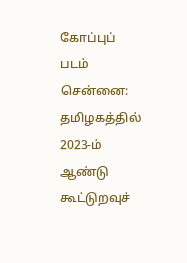கோப்புப் படம்
சென்னை: தமிழகத்தில் 2023-ம் ஆண்டு கூட்டுறவுச்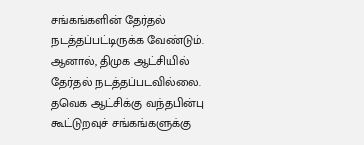சங்கங்களின் தேர்தல் நடத்தப்பட்டிருக்க வேண்டும். ஆனால், திமுக ஆட்சியில் தேர்தல் நடத்தப்படவில்லை.
தவெக ஆட்சிக்கு வந்தபின்பு கூட்டுறவுச் சங்கங்களுக்கு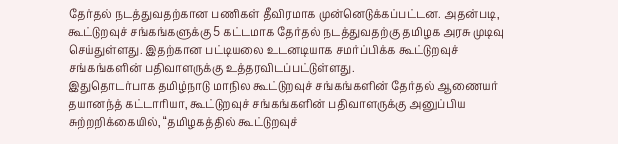தேர்தல் நடத்துவதற்கான பணிகள் தீவிரமாக முன்னெடுக்கப்பட்டன. அதன்படி, கூட்டுறவுச் சங்கங்களுக்கு 5 கட்டமாக தேர்தல் நடத்துவதற்கு தமிழக அரசு முடிவு செய்துள்ளது. இதற்கான பட்டியலை உடனடியாக சமர்ப்பிக்க கூட்டுறவுச் சங்கங்களின் பதிவாளருக்கு உத்தரவிடப்பட்டுள்ளது.
இதுதொடர்பாக தமிழ்நாடு மாநில கூட்டுறவுச் சங்கங்களின் தேர்தல் ஆணையர் தயானந்த் கட்டாரியா, கூட்டுறவுச் சங்கங்களின் பதிவாளருக்கு அனுப்பிய சுற்றறிக்கையில், “தமிழகத்தில் கூட்டுறவுச்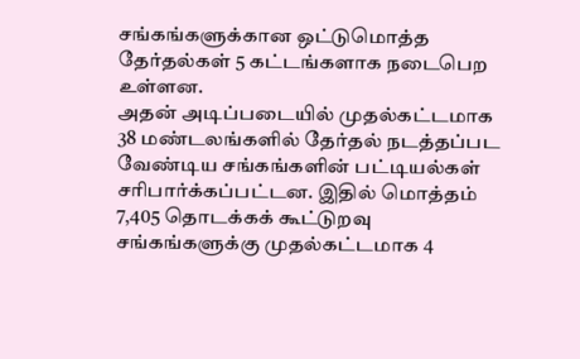சங்கங்களுக்கான ஒட்டுமொத்த தேர்தல்கள் 5 கட்டங்களாக நடைபெற உள்ளன.
அதன் அடிப்படையில் முதல்கட்டமாக 38 மண்டலங்களில் தேர்தல் நடத்தப்பட வேண்டிய சங்கங்களின் பட்டியல்கள் சரிபார்க்கப்பட்டன. இதில் மொத்தம் 7,405 தொடக்கக் கூட்டுறவு சங்கங்களுக்கு முதல்கட்டமாக 4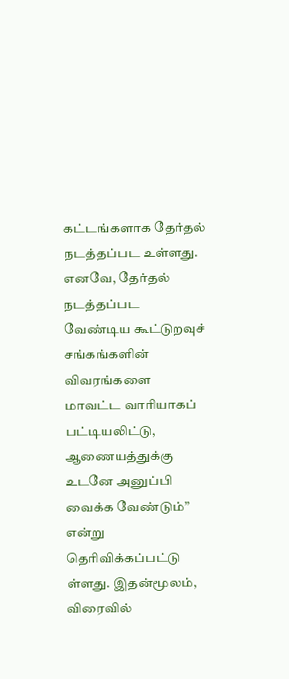கட்டங்களாக தேர்தல் நடத்தப்பட உள்ளது. எனவே, தேர்தல் நடத்தப்பட வேண்டிய கூட்டுறவுச் சங்கங்களின் விவரங்களை மாவட்ட வாரியாகப் பட்டியலிட்டு, ஆணையத்துக்கு உடனே அனுப்பி வைக்க வேண்டும்” என்று தெரிவிக்கப்பட்டு ள்ளது. இதன்மூலம், விரைவில்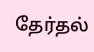தேர்தல்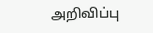அறிவிப்பு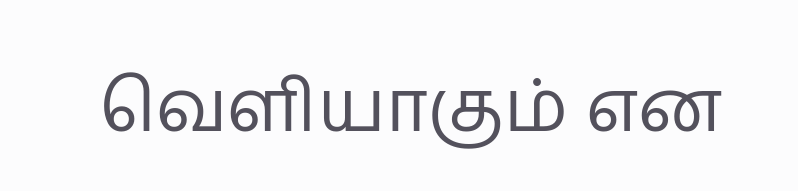வெளியாகும் என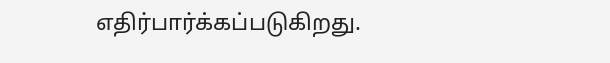எதிர்பார்க்கப்படுகிறது.